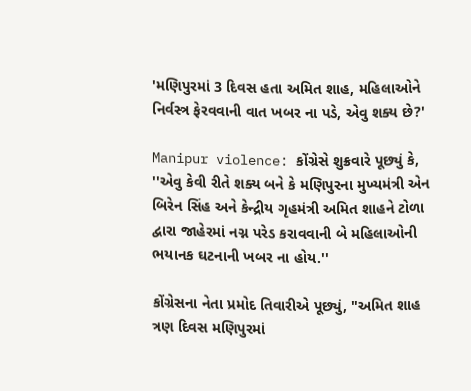'મણિપુરમાં 3 દિવસ હતા અમિત શાહ, મહિલાઓને નિર્વસ્ત્ર ફેરવવાની વાત ખબર ના પડે, એવુ શક્ય છે?'

Manipur violence: કોંગ્રેસે શુક્રવારે પૂછ્યું કે, ''એવુ કેવી રીતે શક્ય બને કે મણિપુરના મુખ્યમંત્રી એન બિરેન સિંહ અને કેન્દ્રીય ગૃહમંત્રી અમિત શાહને ટોળા દ્વારા જાહેરમાં નગ્ન પરેડ કરાવવાની બે મહિલાઓની ભયાનક ઘટનાની ખબર ના હોય.''

કોંગ્રેસના નેતા પ્રમોદ તિવારીએ પૂછ્યું, "અમિત શાહ ત્રણ દિવસ મણિપુરમાં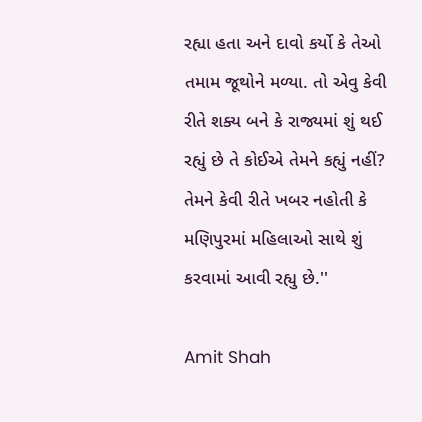રહ્યા હતા અને દાવો કર્યો કે તેઓ તમામ જૂથોને મળ્યા. તો એવુ કેવી રીતે શક્ય બને કે રાજ્યમાં શું થઈ રહ્યું છે તે કોઈએ તેમને કહ્યું નહીં? તેમને કેવી રીતે ખબર નહોતી કે મણિપુરમાં મહિલાઓ સાથે શું કરવામાં આવી રહ્યુ છે.''

Amit Shah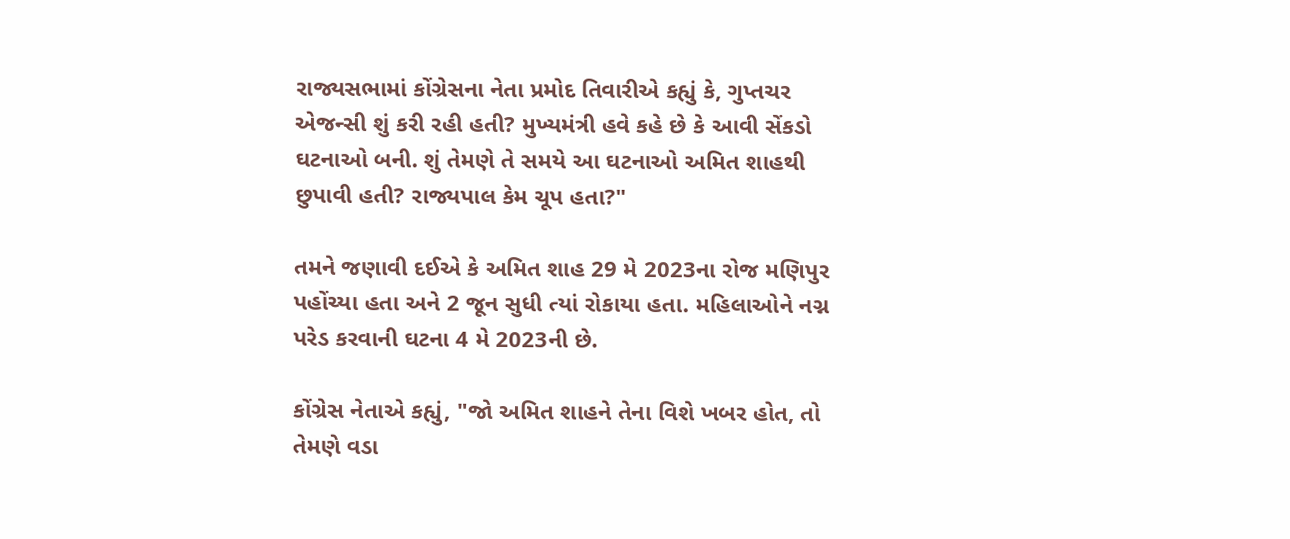રાજ્યસભામાં કોંગ્રેસના નેતા પ્રમોદ તિવારીએ કહ્યું કે, ગુપ્તચર એજન્સી શું કરી રહી હતી? મુખ્યમંત્રી હવે કહે છે કે આવી સેંકડો ઘટનાઓ બની. શું તેમણે તે સમયે આ ઘટનાઓ અમિત શાહથી છુપાવી હતી? રાજ્યપાલ કેમ ચૂપ હતા?"

તમને જણાવી દઈએ કે અમિત શાહ 29 મે 2023ના રોજ મણિપુર પહોંચ્યા હતા અને 2 જૂન સુધી ત્યાં રોકાયા હતા. મહિલાઓને નગ્ન પરેડ કરવાની ઘટના 4 મે 2023ની છે.

કોંગ્રેસ નેતાએ કહ્યું, "જો અમિત શાહને તેના વિશે ખબર હોત, તો તેમણે વડા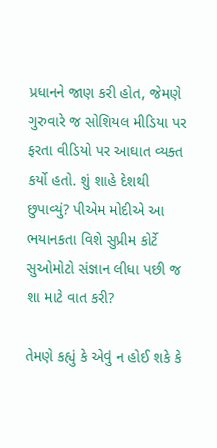પ્રધાનને જાણ કરી હોત, જેમણે ગુરુવારે જ સોશિયલ મીડિયા પર ફરતા વીડિયો પર આઘાત વ્યક્ત કર્યો હતો. શું શાહે દેશથી છુપાવ્યું? પીએમ મોદીએ આ ભયાનકતા વિશે સુપ્રીમ કોર્ટે સુઓમોટો સંજ્ઞાન લીધા પછી જ શા માટે વાત કરી?

તેમણે કહ્યું કે એવું ન હોઈ શકે કે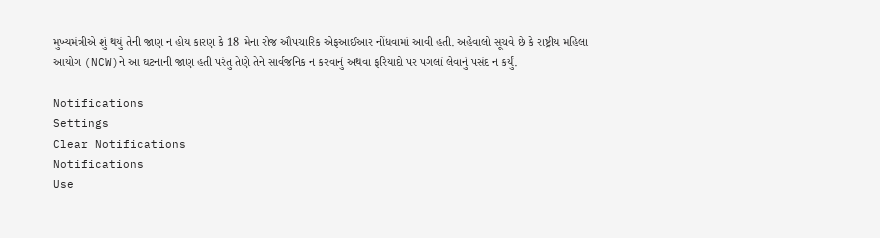મુખ્યમંત્રીએ શું થયું તેની જાણ ન હોય કારણ કે 18 મેના રોજ ઔપચારિક એફઆઈઆર નોંધવામાં આવી હતી. અહેવાલો સૂચવે છે કે રાષ્ટ્રીય મહિલા આયોગ (NCW)ને આ ઘટનાની જાણ હતી પરંતુ તેણે તેને સાર્વજનિક ન કરવાનું અથવા ફરિયાદો પર પગલાં લેવાનું પસંદ ન કર્યું.

Notifications
Settings
Clear Notifications
Notifications
Use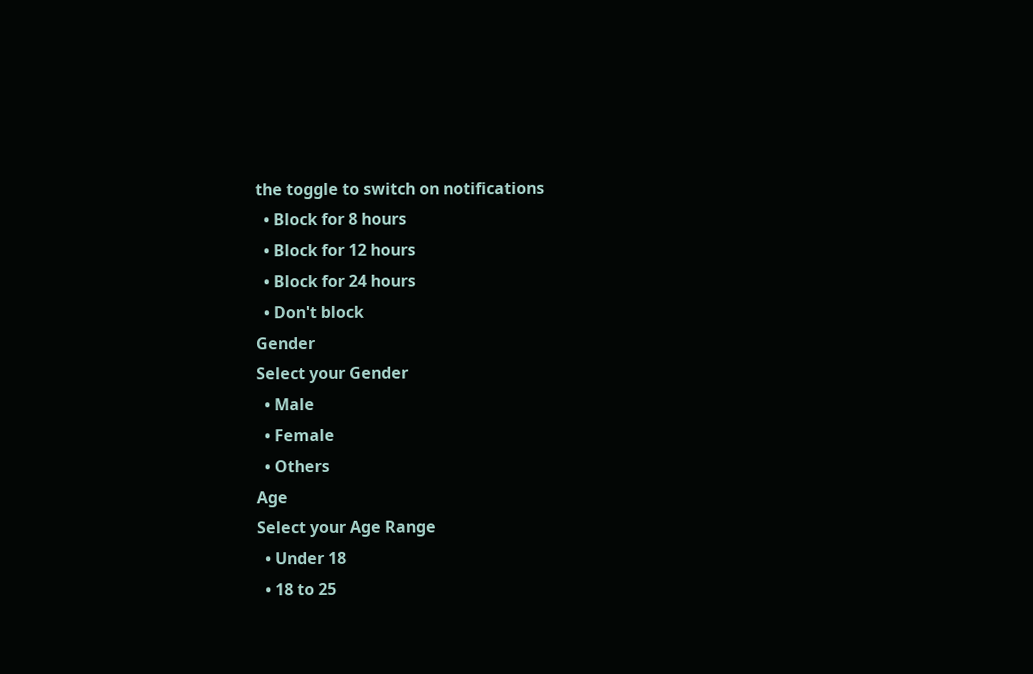the toggle to switch on notifications
  • Block for 8 hours
  • Block for 12 hours
  • Block for 24 hours
  • Don't block
Gender
Select your Gender
  • Male
  • Female
  • Others
Age
Select your Age Range
  • Under 18
  • 18 to 25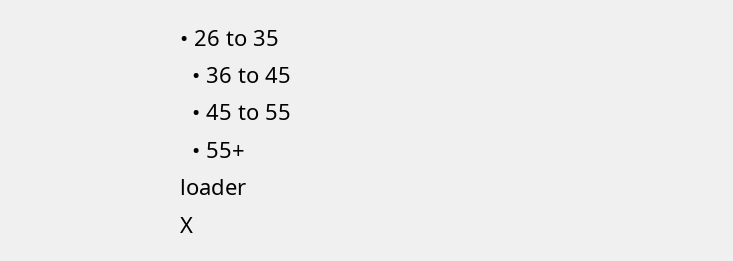• 26 to 35
  • 36 to 45
  • 45 to 55
  • 55+
loader
X